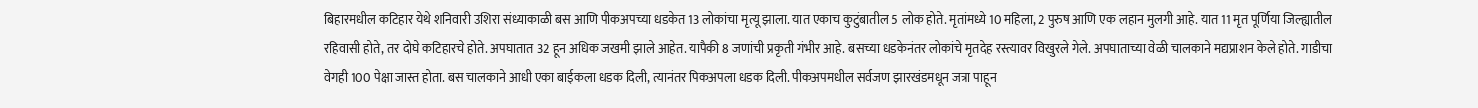बिहारमधील कटिहार येथे शनिवारी उशिरा संध्याकाळी बस आणि पीकअपच्या धडकेत 13 लोकांचा मृत्यू झाला. यात एकाच कुटुंबातील 5 लोक होते. मृतांमध्ये 10 महिला, 2 पुरुष आणि एक लहान मुलगी आहे. यात 11 मृत पूर्णिया जिल्ह्यातील रहिवासी होते, तर दोघे कटिहारचे होते. अपघातात 32 हून अधिक जखमी झाले आहेत. यापैकी 8 जणांची प्रकृती गंभीर आहे. बसच्या धडकेनंतर लोकांचे मृतदेह रस्त्यावर विखुरले गेले. अपघाताच्या वेळी चालकाने मद्यप्राशन केले होते. गाडीचा वेगही 100 पेक्षा जास्त होता. बस चालकाने आधी एका बाईकला धडक दिली, त्यानंतर पिकअपला धडक दिली. पीकअपमधील सर्वजण झारखंडमधून जत्रा पाहून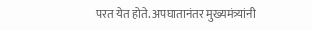परत येत होते. अपघातानंतर मुख्यमंत्र्यांनी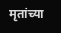मृतांच्या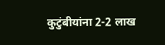कुटुंबीयांना 2-2 लाख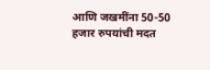आणि जखमींना 50-50 हजार रुपयांची मदत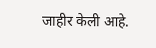जाहीर केली आहे.